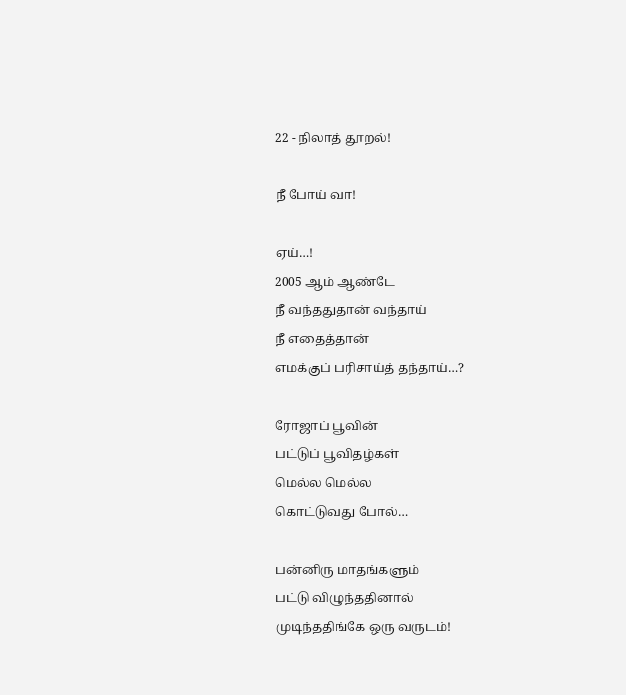22 - நிலாத் தூறல்!

நீ போய் வா!

ஏய்…!
2005 ஆம் ஆண்டே
நீ வந்ததுதான் வந்தாய்
நீ எதைத்தான்
எமக்குப் பரிசாய்த் தந்தாய்…?

ரோஜாப் பூவின்
பட்டுப் பூவிதழ்கள்
மெல்ல மெல்ல
கொட்டுவது போல்…

பன்னிரு மாதங்களும்
பட்டு விழுந்ததினால்
முடிந்ததிங்கே ஒரு வருடம்!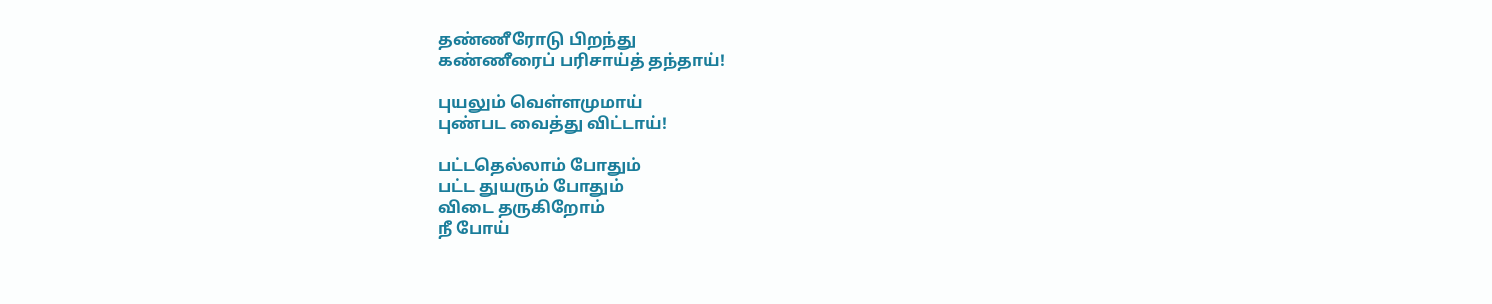தண்ணீரோடு பிறந்து
கண்ணீரைப் பரிசாய்த் தந்தாய்!

புயலும் வெள்ளமுமாய்
புண்பட வைத்து விட்டாய்!

பட்டதெல்லாம் போதும்
பட்ட துயரும் போதும்
விடை தருகிறோம்
நீ போய்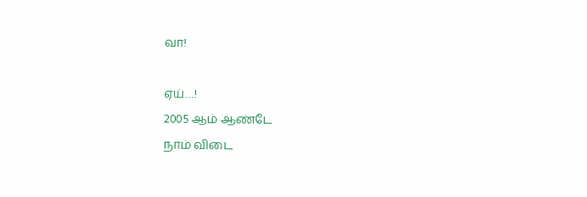வா!

ஏய்…!
2005 ஆம் ஆண்டே
நாம் விடை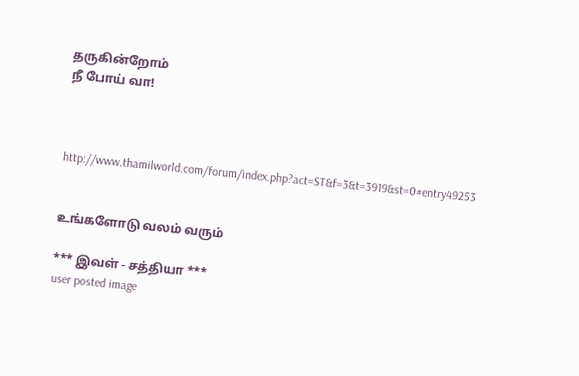தருகின்றோம்
நீ போய் வா!



http://www.thamilworld.com/forum/index.php?act=ST&f=3&t=3919&st=0#entry49253


உங்களோடு வலம் வரும்

*** இவள் - சத்தியா ***
user posted image